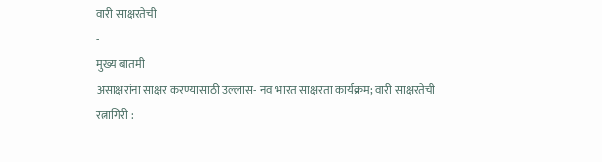वारी साक्षरतेची
-
मुख्य बातमी
असाक्षरांना साक्षर करण्यासाठी उल्लास- नव भारत साक्षरता कार्यक्रम; वारी साक्षरतेची
रत्नागिरी :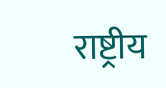राष्ट्रीय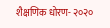शैक्षणिक धोरण- २०२०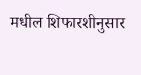मधील शिफारशीनुसार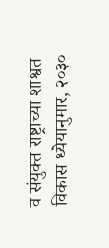व संयुक्त राष्ट्राच्या शाश्वत विकास ध्येयानुमार, २०३०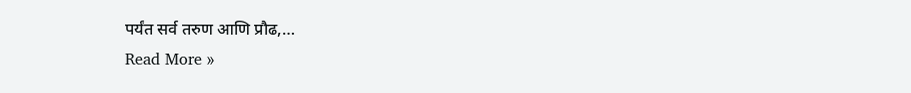पर्यंत सर्व तरुण आणि प्रौढ,…
Read More »